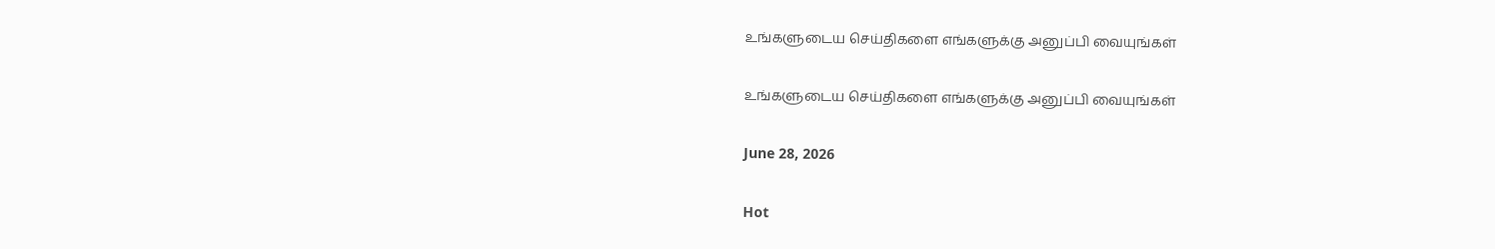உங்களுடைய செய்திகளை எங்களுக்கு அனுப்பி வையுங்கள்

உங்களுடைய செய்திகளை எங்களுக்கு அனுப்பி வையுங்கள்

June 28, 2026

Hot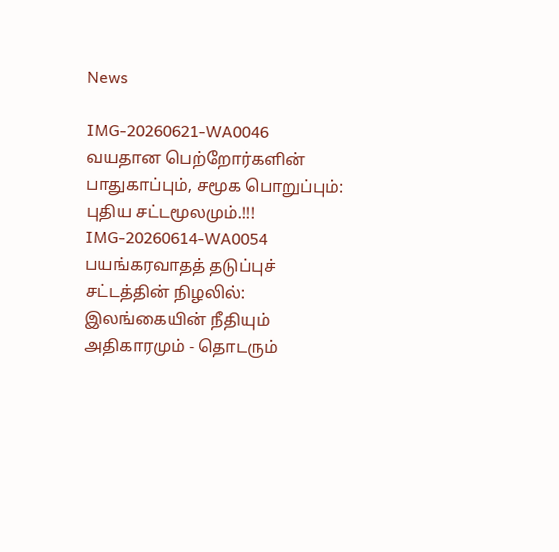News

IMG-20260621-WA0046
வயதான பெற்றோர்களின் பாதுகாப்பும், சமூக பொறுப்பும்: புதிய சட்டமூலமும்.!!!
IMG-20260614-WA0054
பயங்கரவாதத் தடுப்புச் சட்டத்தின் நிழலில்: இலங்கையின் நீதியும் அதிகாரமும் - தொடரும்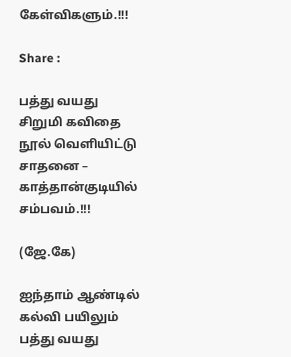கேள்விகளும்.!!!

Share :

பத்து வயது சிறுமி கவிதை நூல் வெளியிட்டு சாதனை – காத்தான்குடியில் சம்பவம்.!!!

(ஜே.கே)

ஐந்தாம் ஆண்டில் கல்வி பயிலும் பத்து வயது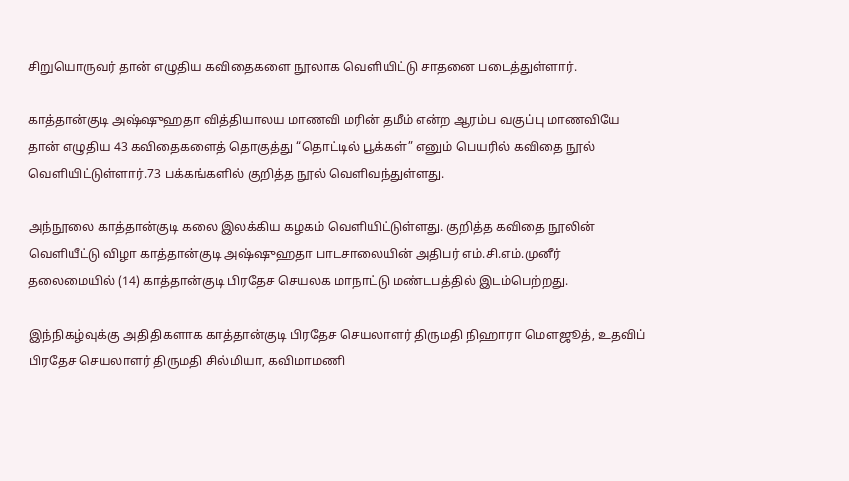சிறுயொருவர் தான் எழுதிய கவிதைகளை நூலாக வெளியிட்டு சாதனை படைத்துள்ளார்.

காத்தான்குடி அஷ்ஷுஹதா வித்தியாலய மாணவி மரின் தமீம் என்ற ஆரம்ப வகுப்பு மாணவியே தான் எழுதிய 43 கவிதைகளைத் தொகுத்து “தொட்டில் பூக்கள்” எனும் பெயரில் கவிதை நூல் வெளியிட்டுள்ளார்.73 பக்கங்களில் குறித்த நூல் வெளிவந்துள்ளது.

அந்நூலை காத்தான்குடி கலை இலக்கிய கழகம் வெளியிட்டுள்ளது. குறித்த கவிதை நூலின் வெளியீட்டு விழா காத்தான்குடி அஷ்ஷுஹதா பாடசாலையின் அதிபர் எம்.சி.எம்.முனீர் தலைமையில் (14) காத்தான்குடி பிரதேச செயலக மாநாட்டு மண்டபத்தில் இடம்பெற்றது.

இந்நிகழ்வுக்கு அதிதிகளாக காத்தான்குடி பிரதேச செயலாளர் திருமதி நிஹாரா மௌஜூத், உதவிப் பிரதேச செயலாளர் திருமதி சில்மியா, கவிமாமணி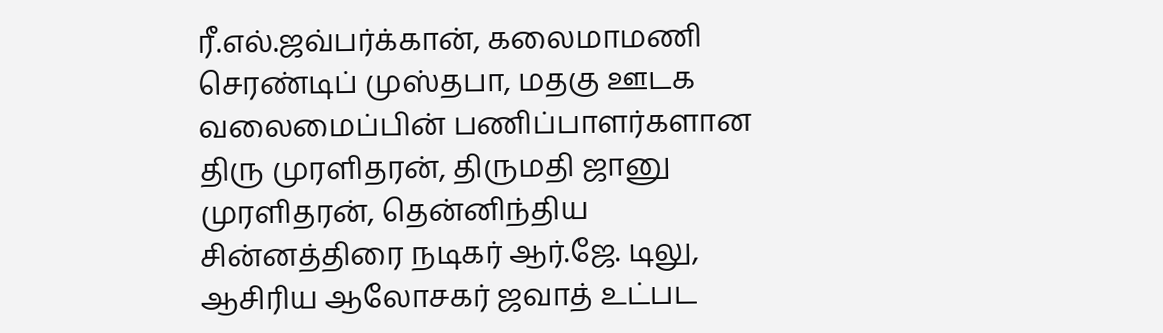ரீ.எல்.ஜவ்பர்க்கான், கலைமாமணி செரண்டிப் முஸ்தபா, மதகு ஊடக வலைமைப்பின் பணிப்பாளர்களான திரு முரளிதரன், திருமதி ஜானு முரளிதரன், தென்னிந்திய சின்னத்திரை நடிகர் ஆர்.ஜே. டிலு, ஆசிரிய ஆலோசகர் ஜவாத் உட்பட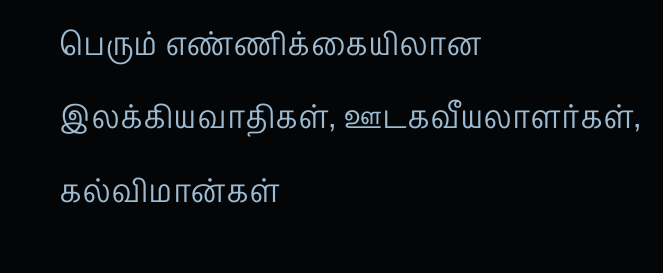பெரும் எண்ணிக்கையிலான இலக்கியவாதிகள், ஊடகவீயலாளர்கள், கல்விமான்கள்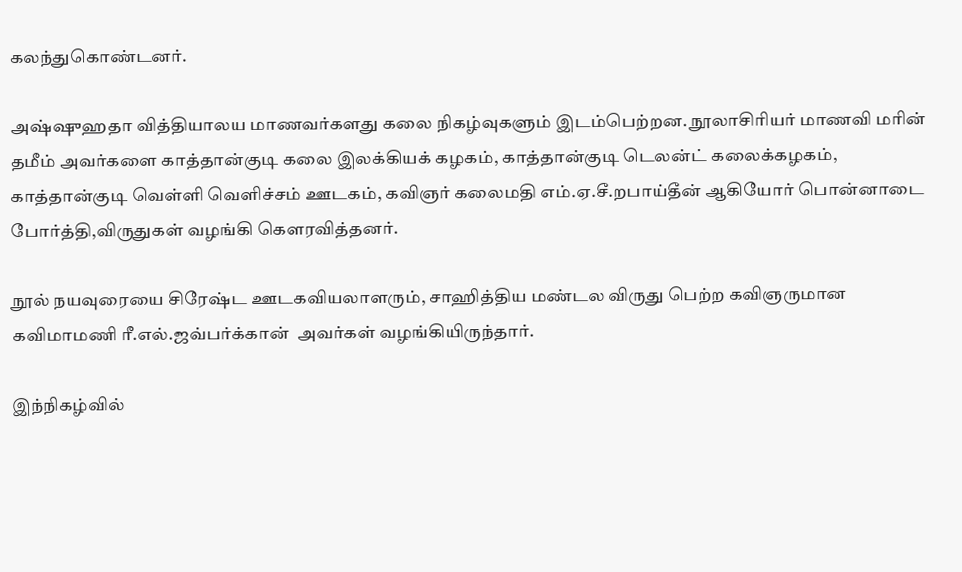கலந்துகொண்டனர்.

அஷ்ஷுஹதா வித்தியாலய மாணவர்களது கலை நிகழ்வுகளும் இடம்பெற்றன. நூலாசிரியர் மாணவி மரின் தமீம் அவர்களை காத்தான்குடி கலை இலக்கியக் கழகம், காத்தான்குடி டெலன்ட் கலைக்கழகம், காத்தான்குடி வெள்ளி வெளிச்சம் ஊடகம், கவிஞர் கலைமதி எம்.ஏ.சீ.றபாய்தீன் ஆகியோர் பொன்னாடை போர்த்தி,விருதுகள் வழங்கி கௌரவித்தனர்.

நூல் நயவுரையை சிரேஷ்ட ஊடகவியலாளரும், சாஹித்திய மண்டல விருது பெற்ற கவிஞருமான கவிமாமணி ரீ.எல்.ஜவ்பர்க்கான்  அவர்கள் வழங்கியிருந்தார்.

இந்நிகழ்வில்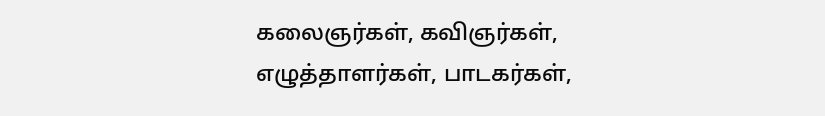கலைஞர்கள், கவிஞர்கள், எழுத்தாளர்கள், பாடகர்கள்,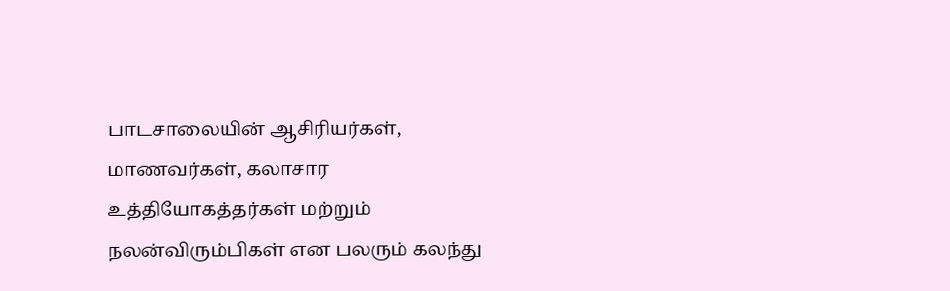பாடசாலையின் ஆசிரியர்கள், மாணவர்கள், கலாசார உத்தியோகத்தர்கள் மற்றும் நலன்விரும்பிகள் என பலரும் கலந்து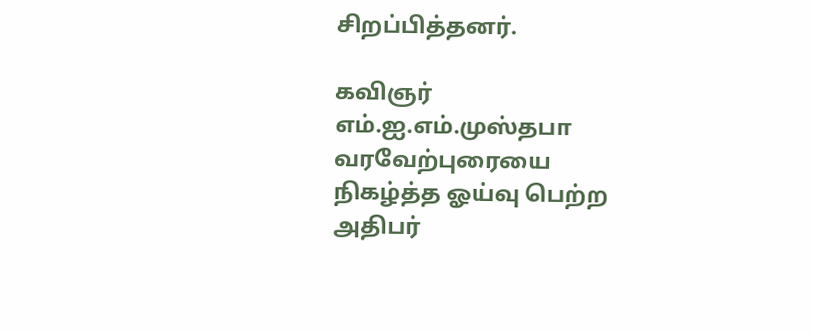சிறப்பித்தனர்.

கவிஞர் எம்.ஐ.எம்.முஸ்தபா வரவேற்புரையை நிகழ்த்த ஓய்வு பெற்ற அதிபர்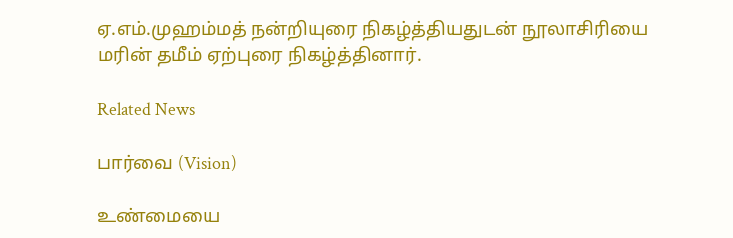ஏ.எம்.முஹம்மத் நன்றியுரை நிகழ்த்தியதுடன் நூலாசிரியை மரின் தமீம் ஏற்புரை நிகழ்த்தினார்.

Related News

பார்வை (Vision)

உண்மையை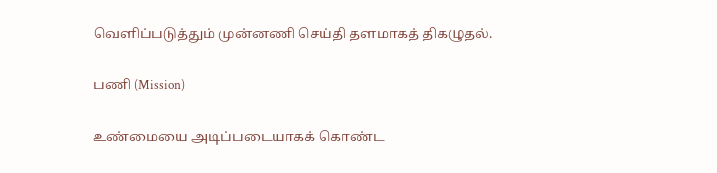வெளிப்படுத்தும் முன்னணி செய்தி தளமாகத் திகழுதல்.

பணி (Mission)

உண்மையை அடிப்படையாகக் கொண்ட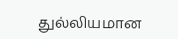துல்லியமான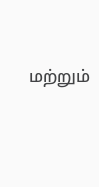மற்றும்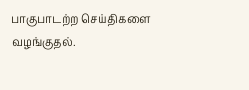பாகுபாடற்ற செய்திகளை வழங்குதல்.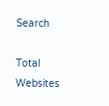Search

Total Websites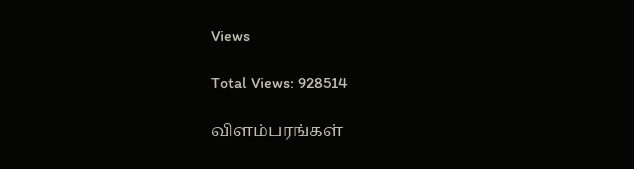Views

Total Views: 928514

விளம்பரங்கள்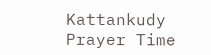Kattankudy Prayer Time